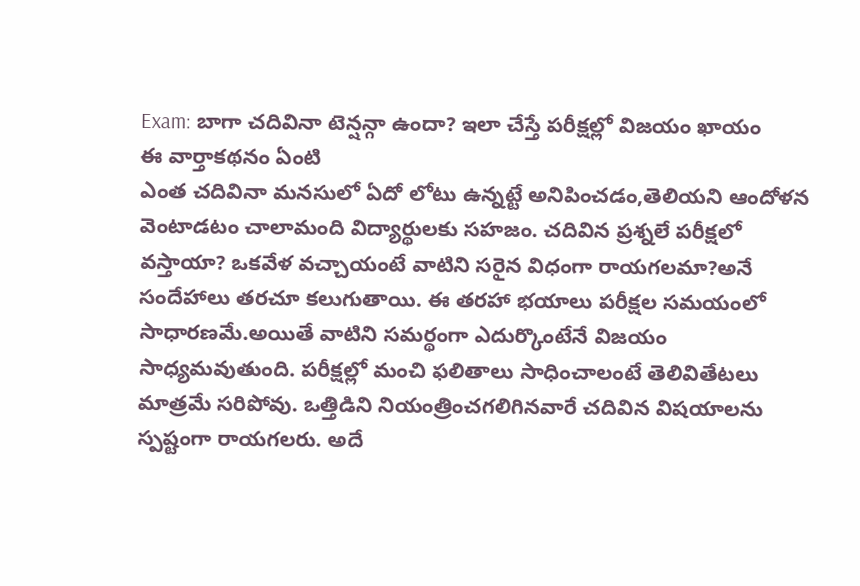Exam: బాగా చదివినా టెన్షన్గా ఉందా? ఇలా చేస్తే పరీక్షల్లో విజయం ఖాయం
ఈ వార్తాకథనం ఏంటి
ఎంత చదివినా మనసులో ఏదో లోటు ఉన్నట్టే అనిపించడం,తెలియని ఆందోళన వెంటాడటం చాలామంది విద్యార్థులకు సహజం. చదివిన ప్రశ్నలే పరీక్షలో వస్తాయా? ఒకవేళ వచ్చాయంటే వాటిని సరైన విధంగా రాయగలమా?అనే సందేహాలు తరచూ కలుగుతాయి. ఈ తరహా భయాలు పరీక్షల సమయంలో సాధారణమే.అయితే వాటిని సమర్థంగా ఎదుర్కొంటేనే విజయం సాధ్యమవుతుంది. పరీక్షల్లో మంచి ఫలితాలు సాధించాలంటే తెలివితేటలు మాత్రమే సరిపోవు. ఒత్తిడిని నియంత్రించగలిగినవారే చదివిన విషయాలను స్పష్టంగా రాయగలరు. అదే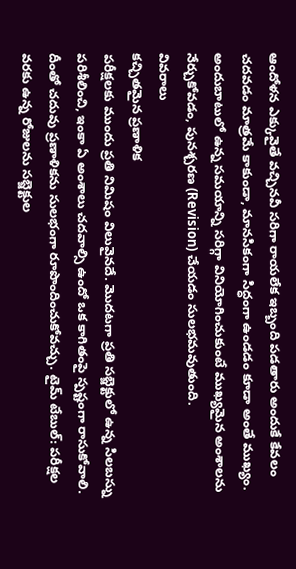ఆందోళన ఎక్కువైతే వచ్చినవీ సరిగా రాయలేక ఇబ్బంది పడతారు అందుకే కేవలం చదవడం మాత్రమే కాకుండా, మానసికంగా సిద్ధంగా ఉండడం కూడా అంతే ముఖ్యం. అందుబాటులో ఉన్న సమయాన్ని సరిగ్గా వినియోగించుకుంటే ముఖ్యమైన అంశాలను నేర్చుకోవడం, పునశ్చరణ (Revision) చేయడం సులభమవుతుంది.
వివరాలు
కచ్చితమైన ప్రణాళిక
పరీక్షలకు ముందు ప్రతి నిమిషం విలువైనదే. మొదటగా ప్రతి సబ్జెక్టులో ఉన్న సిలబస్ను పరిశీలించి, ఇంకా ఏ అంశాలు చదవాల్సి ఉందో ఒక కాగితంపై స్పష్టంగా రాసుకోవాలి. దీంతో చదువు ప్రణాళికను సులభంగా రూపొందించుకోవచ్చు. టైమ్ టేబుల్: పరీక్షల వరకు ఉన్న రోజులను సబ్జెక్టుల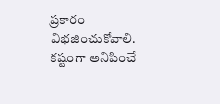ప్రకారం విభజించుకోవాలి. కష్టంగా అనిపించే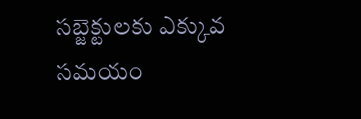సబ్జెక్టులకు ఎక్కువ సమయం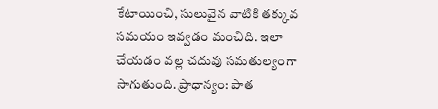కేటాయించి, సులువైన వాటికి తక్కువ సమయం ఇవ్వడం మంచిది. ఇలా చేయడం వల్ల చదువు సమతుల్యంగా సాగుతుంది. ప్రాధాన్యం: పాత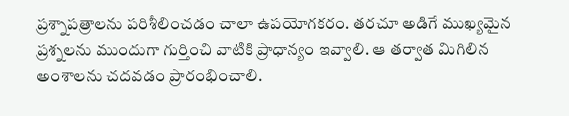ప్రశ్నాపత్రాలను పరిశీలించడం చాలా ఉపయోగకరం. తరచూ అడిగే ముఖ్యమైన ప్రశ్నలను ముందుగా గుర్తించి వాటికి ప్రాధాన్యం ఇవ్వాలి. ఆ తర్వాత మిగిలిన అంశాలను చదవడం ప్రారంభించాలి.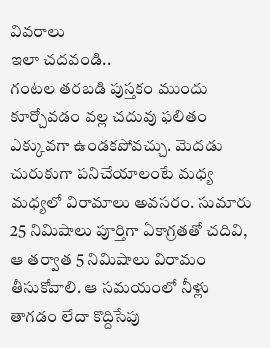వివరాలు
ఇలా చదవండి..
గంటల తరబడి పుస్తకం ముందు కూర్చోవడం వల్ల చదువు ఫలితం ఎక్కువగా ఉండకపోవచ్చు. మెదడు చురుకుగా పనిచేయాలంటే మధ్య మధ్యలో విరామాలు అవసరం. సుమారు 25 నిమిషాలు పూర్తిగా ఏకాగ్రతతో చదివి, ఆ తర్వాత 5 నిమిషాలు విరామం తీసుకోవాలి. ఆ సమయంలో నీళ్లు తాగడం లేదా కొద్దిసేపు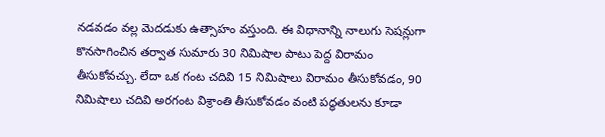నడవడం వల్ల మెదడుకు ఉత్సాహం వస్తుంది. ఈ విధానాన్ని నాలుగు సెషన్లుగా కొనసాగించిన తర్వాత సుమారు 30 నిమిషాల పాటు పెద్ద విరామం తీసుకోవచ్చు. లేదా ఒక గంట చదివి 15 నిమిషాలు విరామం తీసుకోవడం, 90 నిమిషాలు చదివి అరగంట విశ్రాంతి తీసుకోవడం వంటి పద్ధతులను కూడా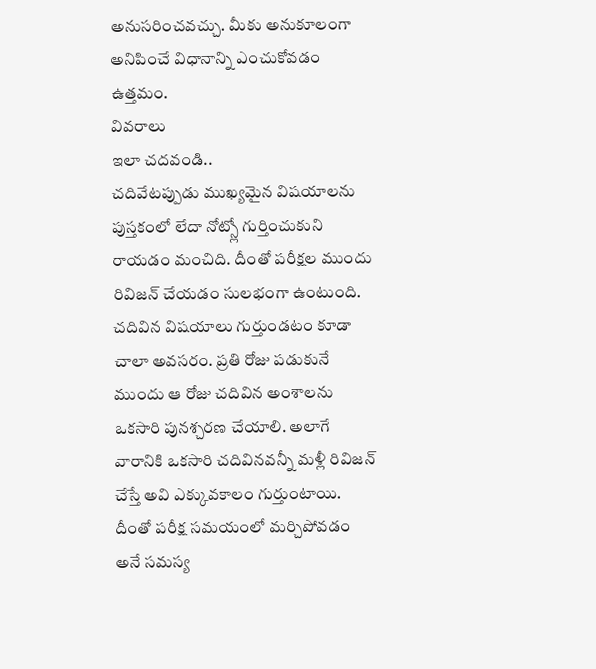అనుసరించవచ్చు. మీకు అనుకూలంగా అనిపించే విధానాన్ని ఎంచుకోవడం ఉత్తమం.
వివరాలు
ఇలా చదవండి..
చదివేటప్పుడు ముఖ్యమైన విషయాలను పుస్తకంలో లేదా నోట్స్లో గుర్తించుకుని రాయడం మంచిది. దీంతో పరీక్షల ముందు రివిజన్ చేయడం సులభంగా ఉంటుంది. చదివిన విషయాలు గుర్తుండటం కూడా చాలా అవసరం. ప్రతి రోజు పడుకునే ముందు ఆ రోజు చదివిన అంశాలను ఒకసారి పునశ్చరణ చేయాలి. అలాగే వారానికి ఒకసారి చదివినవన్నీ మళ్లీ రివిజన్ చేస్తే అవి ఎక్కువకాలం గుర్తుంటాయి. దీంతో పరీక్ష సమయంలో మర్చిపోవడం అనే సమస్య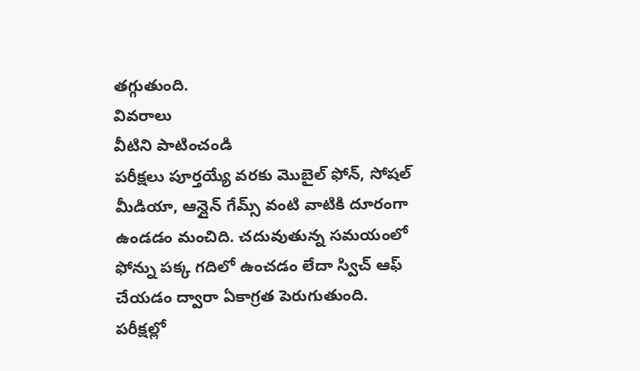తగ్గుతుంది.
వివరాలు
వీటిని పాటించండి
పరీక్షలు పూర్తయ్యే వరకు మొబైల్ ఫోన్, సోషల్ మీడియా, ఆన్లైన్ గేమ్స్ వంటి వాటికి దూరంగా ఉండడం మంచిది. చదువుతున్న సమయంలో ఫోన్ను పక్క గదిలో ఉంచడం లేదా స్విచ్ ఆఫ్ చేయడం ద్వారా ఏకాగ్రత పెరుగుతుంది. పరీక్షల్లో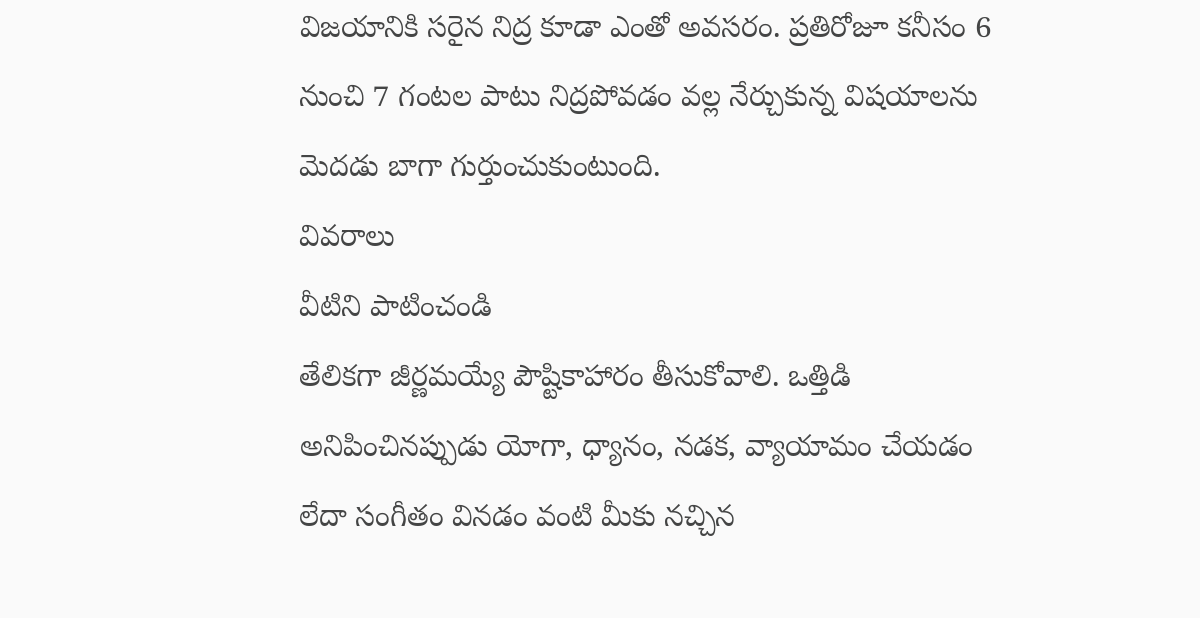విజయానికి సరైన నిద్ర కూడా ఎంతో అవసరం. ప్రతిరోజూ కనీసం 6 నుంచి 7 గంటల పాటు నిద్రపోవడం వల్ల నేర్చుకున్న విషయాలను మెదడు బాగా గుర్తుంచుకుంటుంది.
వివరాలు
వీటిని పాటించండి
తేలికగా జీర్ణమయ్యే పౌష్టికాహారం తీసుకోవాలి. ఒత్తిడి అనిపించినప్పుడు యోగా, ధ్యానం, నడక, వ్యాయామం చేయడం లేదా సంగీతం వినడం వంటి మీకు నచ్చిన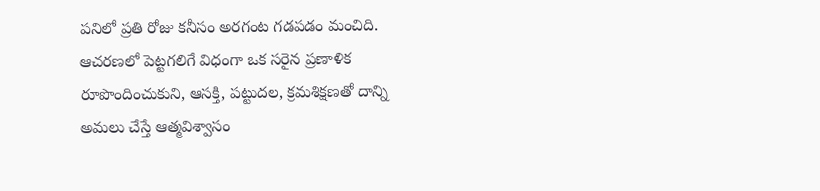పనిలో ప్రతి రోజు కనీసం అరగంట గడపడం మంచిది. ఆచరణలో పెట్టగలిగే విధంగా ఒక సరైన ప్రణాళిక రూపొందించుకుని, ఆసక్తి, పట్టుదల, క్రమశిక్షణతో దాన్ని అమలు చేస్తే ఆత్మవిశ్వాసం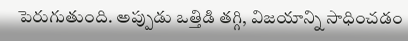పెరుగుతుంది. అప్పుడు ఒత్తిడి తగ్గి, విజయాన్ని సాధించడం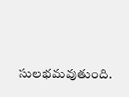సులభమవుతుంది.